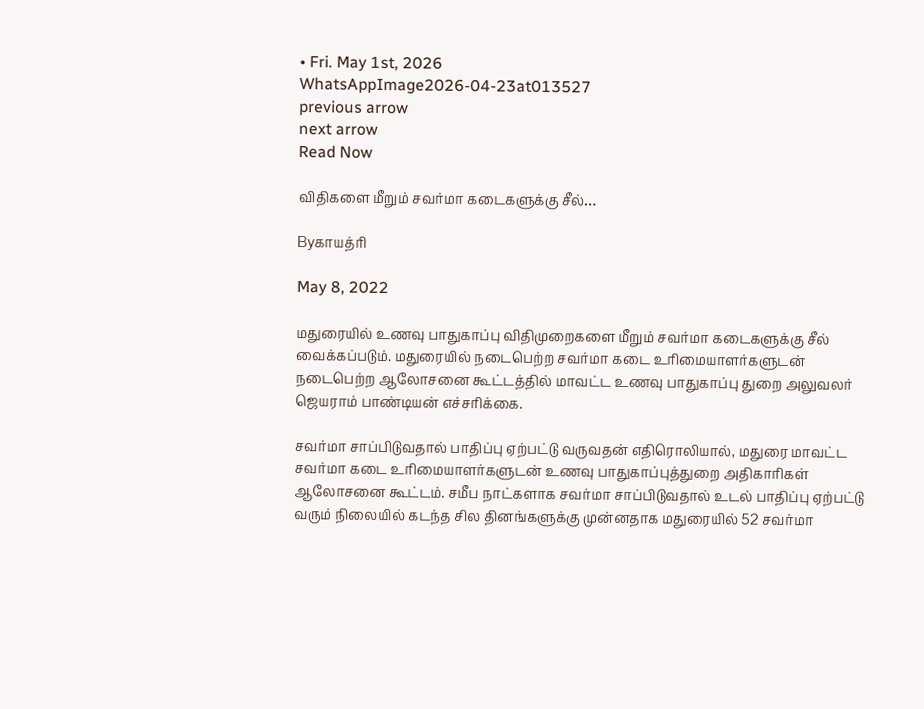• Fri. May 1st, 2026
WhatsAppImage2026-04-23at013527
previous arrow
next arrow
Read Now

விதிகளை மீறும் சவர்மா கடைகளுக்கு சீல்…

Byகாயத்ரி

May 8, 2022

மதுரையில் உணவு பாதுகாப்பு விதிமுறைகளை மீறும் சவர்மா கடைகளுக்கு சீல் வைக்கப்படும். மதுரையில் நடைபெற்ற சவர்மா கடை உரிமையாளர்களுடன் நடைபெற்ற ஆலோசனை கூட்டத்தில் மாவட்ட உணவு பாதுகாப்பு துறை அலுவலர் ஜெயராம் பாண்டியன் எச்சரிக்கை.

சவர்மா சாப்பிடுவதால் பாதிப்பு ஏற்பட்டு வருவதன் எதிரொலியால், மதுரை மாவட்ட சவர்மா கடை உரிமையாளர்களுடன் உணவு பாதுகாப்புத்துறை அதிகாரிகள் ஆலோசனை கூட்டம். சமீப நாட்களாக சவர்மா சாப்பிடுவதால் உடல் பாதிப்பு ஏற்பட்டு வரும் நிலையில் கடந்த சில தினங்களுக்கு முன்னதாக மதுரையில் 52 சவர்மா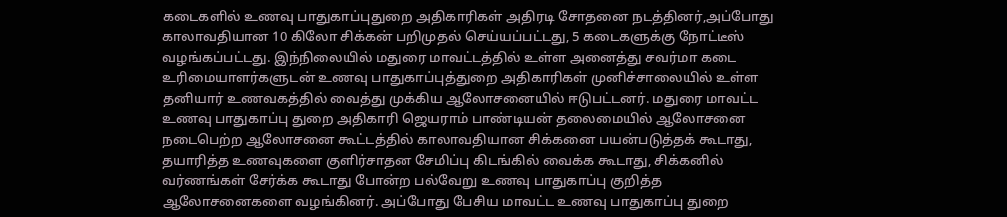கடைகளில் உணவு பாதுகாப்புதுறை அதிகாரிகள் அதிரடி சோதனை நடத்தினர்,அப்போது காலாவதியான 10 கிலோ சிக்கன் பறிமுதல் செய்யப்பட்டது, 5 கடைகளுக்கு நோட்டீஸ் வழங்கப்பட்டது. இந்நிலையில் மதுரை மாவட்டத்தில் உள்ள அனைத்து சவர்மா கடை உரிமையாளர்களுடன் உணவு பாதுகாப்புத்துறை அதிகாரிகள் முனிச்சாலையில் உள்ள தனியார் உணவகத்தில் வைத்து முக்கிய ஆலோசனையில் ஈடுபட்டனர். மதுரை மாவட்ட உணவு பாதுகாப்பு துறை அதிகாரி ஜெயராம் பாண்டியன் தலைமையில் ஆலோசனை நடைபெற்ற ஆலோசனை கூட்டத்தில் காலாவதியான சிக்கனை பயன்படுத்தக் கூடாது, தயாரித்த உணவுகளை குளிர்சாதன சேமிப்பு கிடங்கில் வைக்க கூடாது, சிக்கனில் வர்ணங்கள் சேர்க்க கூடாது போன்ற பல்வேறு உணவு பாதுகாப்பு குறித்த ஆலோசனைகளை வழங்கினர். அப்போது பேசிய மாவட்ட உணவு பாதுகாப்பு துறை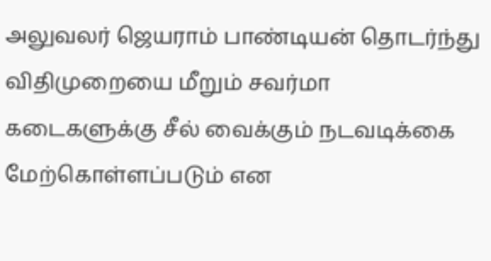அலுவலர் ஜெயராம் பாண்டியன் தொடர்ந்து விதிமுறையை மீறும் சவர்மா கடைகளுக்கு சீல் வைக்கும் நடவடிக்கை மேற்கொள்ளப்படும் என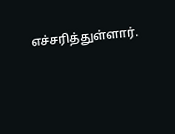எச்சரித்துள்ளார்.